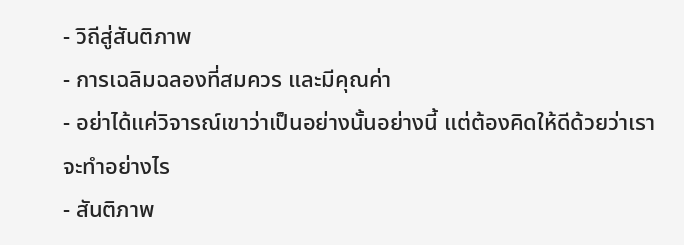- วิถีสู่สันติภาพ
- การเฉลิมฉลองที่สมควร และมีคุณค่า
- อย่าได้แค่วิจารณ์เขาว่าเป็นอย่างนั้นอย่างนี้ แต่ต้องคิดให้ดีด้วยว่าเราจะทำอย่างไร
- สันติภาพ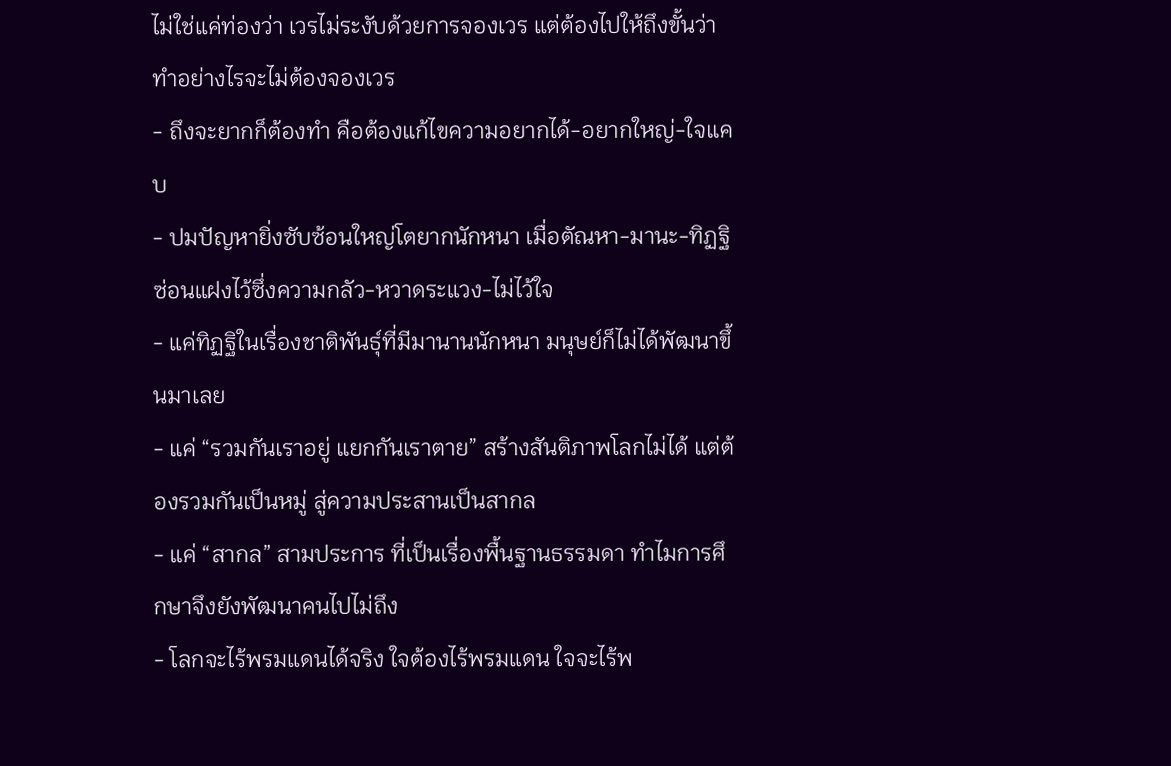ไม่ใช่แค่ท่องว่า เวรไม่ระงับด้วยการจองเวร แต่ต้องไปให้ถึงขั้นว่า ทำอย่างไรจะไม่ต้องจองเวร
- ถึงจะยากก็ต้องทำ คือต้องแก้ไขความอยากได้-อยากใหญ่-ใจแคบ
- ปมปัญหายิ่งซับซ้อนใหญ่โตยากนักหนา เมื่อตัณหา-มานะ-ทิฏฐิ ซ่อนแฝงไว้ซึ่งความกลัว-หวาดระแวง-ไม่ไว้ใจ
- แค่ทิฏฐิในเรื่องชาติพันธุ์ที่มีมานานนักหนา มนุษย์ก็ไม่ได้พัฒนาขึ้นมาเลย
- แค่ “รวมกันเราอยู่ แยกกันเราตาย” สร้างสันติภาพโลกไม่ได้ แต่ต้องรวมกันเป็นหมู่ สู่ความประสานเป็นสากล
- แค่ “สากล” สามประการ ที่เป็นเรื่องพื้นฐานธรรมดา ทำไมการศึกษาจึงยังพัฒนาคนไปไม่ถึง
- โลกจะไร้พรมแดนได้จริง ใจต้องไร้พรมแดน ใจจะไร้พ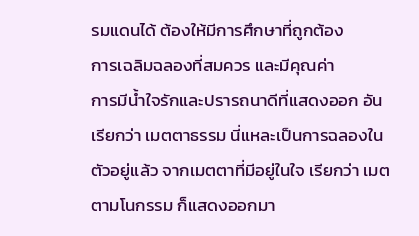รมแดนได้ ต้องให้มีการศึกษาที่ถูกต้อง
การเฉลิมฉลองที่สมควร และมีคุณค่า
การมีน้ำใจรักและปรารถนาดีที่แสดงออก อันเรียกว่า เมตตาธรรม นี่แหละเป็นการฉลองในตัวอยู่แล้ว จากเมตตาที่มีอยู่ในใจ เรียกว่า เมตตามโนกรรม ก็แสดงออกมา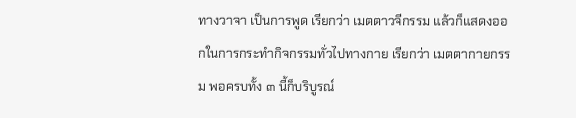ทางวาจา เป็นการพูด เรียกว่า เมตตาวจีกรรม แล้วก็แสดงออกในการกระทำกิจกรรมทั่วไปทางกาย เรียกว่า เมตตากายกรรม พอครบทั้ง ๓ นี้ก็บริบูรณ์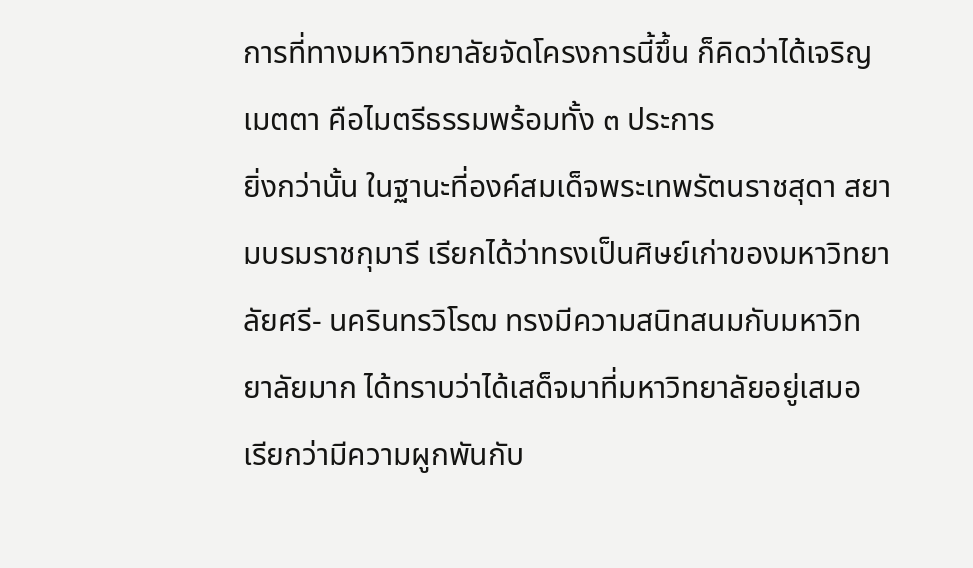การที่ทางมหาวิทยาลัยจัดโครงการนี้ขึ้น ก็คิดว่าได้เจริญเมตตา คือไมตรีธรรมพร้อมทั้ง ๓ ประการ
ยิ่งกว่านั้น ในฐานะที่องค์สมเด็จพระเทพรัตนราชสุดา สยามบรมราชกุมารี เรียกได้ว่าทรงเป็นศิษย์เก่าของมหาวิทยาลัยศรี- นครินทรวิโรฒ ทรงมีความสนิทสนมกับมหาวิทยาลัยมาก ได้ทราบว่าได้เสด็จมาที่มหาวิทยาลัยอยู่เสมอ เรียกว่ามีความผูกพันกับ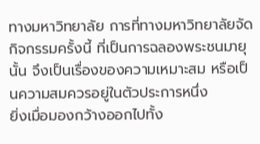ทางมหาวิทยาลัย การที่ทางมหาวิทยาลัยจัดกิจกรรมครั้งนี้ ที่เป็นการฉลองพระชนมายุนั้น จึงเป็นเรื่องของความเหมาะสม หรือเป็นความสมควรอยู่ในตัวประการหนึ่ง
ยิ่งเมื่อมองกว้างออกไปทั้ง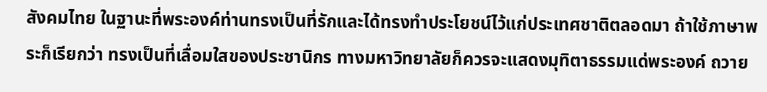สังคมไทย ในฐานะที่พระองค์ท่านทรงเป็นที่รักและได้ทรงทำประโยชน์ไว้แก่ประเทศชาติตลอดมา ถ้าใช้ภาษาพระก็เรียกว่า ทรงเป็นที่เลื่อมใสของประชานิกร ทางมหาวิทยาลัยก็ควรจะแสดงมุทิตาธรรมแด่พระองค์ ถวาย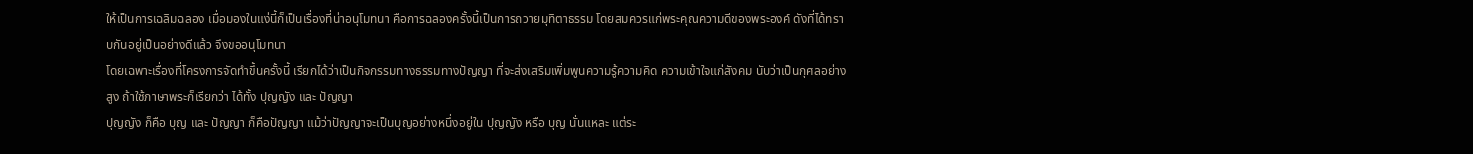ให้เป็นการเฉลิมฉลอง เมื่อมองในแง่นี้ก็เป็นเรื่องที่น่าอนุโมทนา คือการฉลองครั้งนี้เป็นการถวายมุทิตาธรรม โดยสมควรแก่พระคุณความดีของพระองค์ ดังที่ได้ทราบกันอยู่เป็นอย่างดีแล้ว จึงขออนุโมทนา
โดยเฉพาะเรื่องที่โครงการจัดทำขึ้นครั้งนี้ เรียกได้ว่าเป็นกิจกรรมทางธรรมทางปัญญา ที่จะส่งเสริมเพิ่มพูนความรู้ความคิด ความเข้าใจแก่สังคม นับว่าเป็นกุศลอย่างสูง ถ้าใช้ภาษาพระก็เรียกว่า ได้ทั้ง ปุญญัง และ ปัญญา
ปุญญัง ก็คือ บุญ และ ปัญญา ก็คือปัญญา แม้ว่าปัญญาจะเป็นบุญอย่างหนึ่งอยู่ใน ปุญญัง หรือ บุญ นั่นแหละ แต่ระ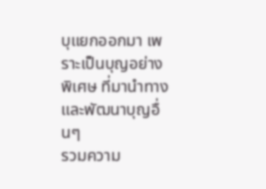บุแยกออกมา เพราะเป็นบุญอย่างพิเศษ ที่มานำทางและพัฒนาบุญอื่นๆ
รวมความ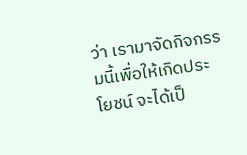ว่า เรามาจัดกิจกรรมนี้เพื่อให้เกิดประโยชน์ จะได้เป็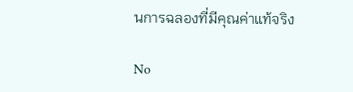นการฉลองที่มีคุณค่าแท้จริง

No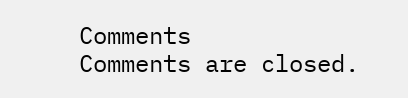Comments
Comments are closed.